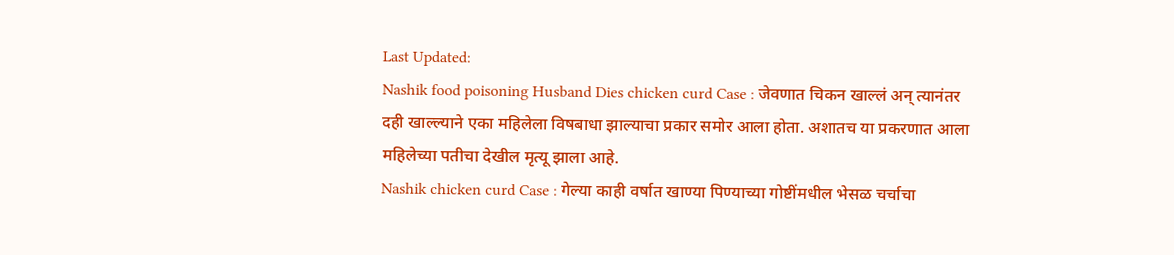Last Updated:
Nashik food poisoning Husband Dies chicken curd Case : जेवणात चिकन खाल्लं अन् त्यानंतर दही खाल्ल्याने एका महिलेला विषबाधा झाल्याचा प्रकार समोर आला होता. अशातच या प्रकरणात आला महिलेच्या पतीचा देखील मृत्यू झाला आहे.
Nashik chicken curd Case : गेल्या काही वर्षात खाण्या पिण्याच्या गोष्टींमधील भेसळ चर्चाचा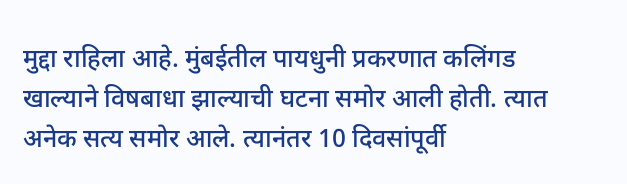मुद्दा राहिला आहे. मुंबईतील पायधुनी प्रकरणात कलिंगड खाल्याने विषबाधा झाल्याची घटना समोर आली होती. त्यात अनेक सत्य समोर आले. त्यानंतर 10 दिवसांपूर्वी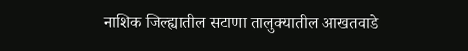नाशिक जिल्ह्यातील सटाणा तालुक्यातील आखतवाडे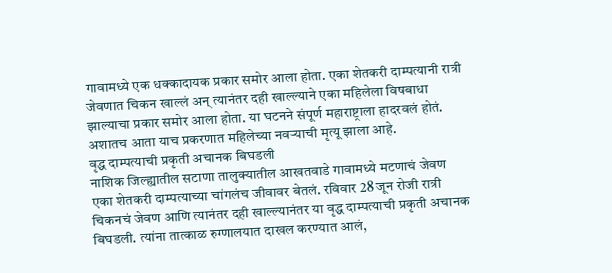गावामध्ये एक धक्कादायक प्रकार समोर आला होता. एका शेतकरी दाम्पत्यानी रात्री जेवणात चिकन खाल्लं अन् त्यानंतर दही खाल्ल्याने एका महिलेला विषबाधा झाल्याचा प्रकार समोर आला होता. या घटनने संपूर्ण महाराष्ट्राला हादरवलं होतं. अशातच आता याच प्रकरणात महिलेच्या नवऱ्याची मृत्यू झाला आहे.
वृद्ध दाम्पत्याची प्रकृती अचानक बिघडली
नाशिक जिल्ह्यातील सटाणा तालुक्यातील आखतवाडे गावामध्ये मटणाचं जेवण एका शेतकरी दाम्पत्याच्या चांगलंच जीवावर बेतलं. रविवार 28 जून रोजी रात्री चिकनचं जेवण आणि त्यानंतर दही खाल्ल्यानंतर या वृद्ध दाम्पत्याची प्रकृती अचानक बिघडली. त्यांना तात्काळ रुग्णालयात दाखल करण्यात आलं,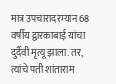मात्र उपचारादरम्यान 68 वर्षीय द्वारकाबाई यांचा दुर्दैवी मृत्यू झाला. तर, त्यांचे पती शांताराम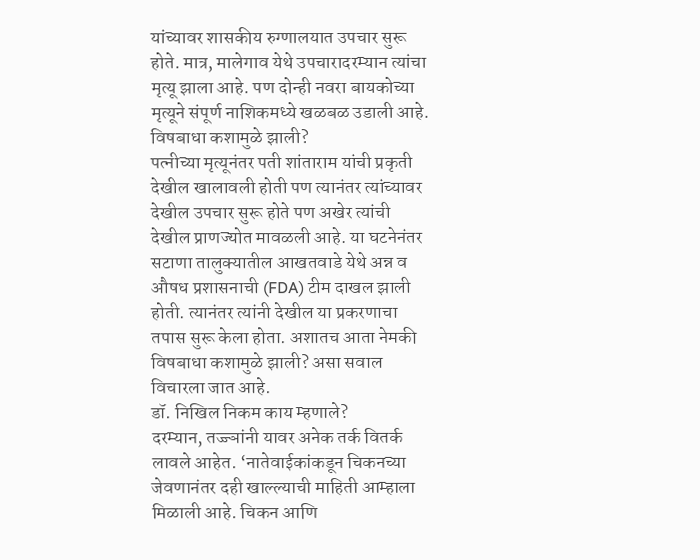यांच्यावर शासकीय रुग्णालयात उपचार सुरू होते. मात्र, मालेगाव येथे उपचारादरम्यान त्यांचा मृत्यू झाला आहे. पण दोन्ही नवरा बायकोच्या मृत्यूने संपूर्ण नाशिकमध्ये खळबळ उडाली आहे.
विषबाधा कशामुळे झाली?
पत्नीच्या मृत्यूनंतर पती शांताराम यांची प्रकृती देखील खालावली होती पण त्यानंतर त्यांच्यावर देखील उपचार सुरू होते पण अखेर त्यांची देखील प्राणज्योत मावळली आहे. या घटनेनंतर सटाणा तालुक्यातील आखतवाडे येथे अन्न व औषध प्रशासनाची (FDA) टीम दाखल झाली होती. त्यानंतर त्यांनी देखील या प्रकरणाचा तपास सुरू केला होता. अशातच आता नेमकी विषबाधा कशामुळे झाली? असा सवाल विचारला जात आहे.
डॉ. निखिल निकम काय म्हणाले?
दरम्यान, तज्ज्ञांनी यावर अनेक तर्क वितर्क लावले आहेत. ‘नातेवाईकांकडून चिकनच्या जेवणानंतर दही खाल्ल्याची माहिती आम्हाला मिळाली आहे. चिकन आणि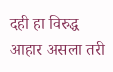दही हा विरुद्ध आहार असला तरी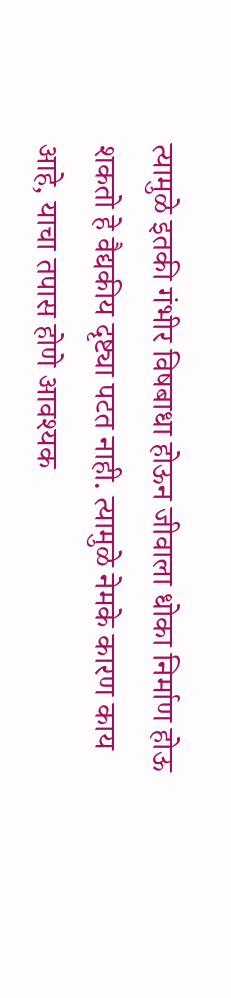त्यामुळे इतकी गंभीर विषबाधा होऊन जीवाला धोका निर्माण होऊ शकतो हे वैद्यकीय दृष्ट्या पटत नाही. त्यामुळे नेमके कारण काय आहे, याचा तपास होणे आवश्यक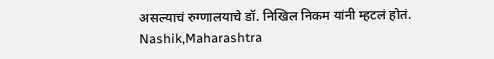असल्याचं रुग्णालयाचे डॉ. निखिल निकम यांनी म्हटलं होतं.
Nashik,Maharashtra